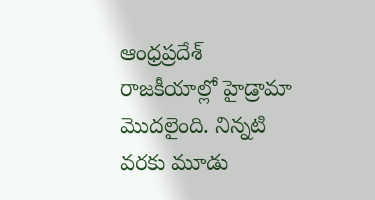ఆంధ్రప్రదేశ్ రాజకీయాల్లో హైడ్రామా మొదలైంది. నిన్నటి వరకు మూడు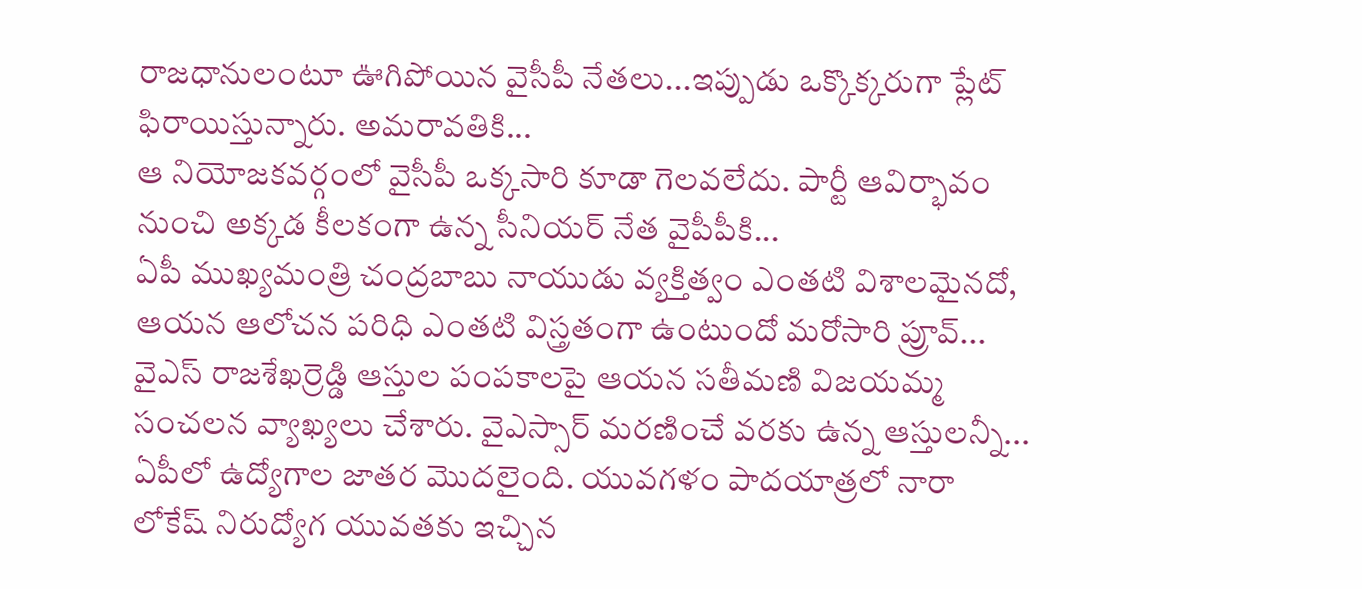రాజధానులంటూ ఊగిపోయిన వైసీపీ నేతలు...ఇప్పుడు ఒక్కొక్కరుగా ప్లేట్ ఫిరాయిస్తున్నారు. అమరావతికి...
ఆ నియోజకవర్గంలో వైసీపీ ఒక్కసారి కూడా గెలవలేదు. పార్టీ ఆవిర్భావం నుంచి అక్కడ కీలకంగా ఉన్న సీనియర్ నేత వైపీపీకి...
ఏపీ ముఖ్యమంత్రి చంద్రబాబు నాయుడు వ్యక్తిత్వం ఎంతటి విశాలమైనదో, ఆయన ఆలోచన పరిధి ఎంతటి విస్త్రతంగా ఉంటుందో మరోసారి ప్రూవ్...
వైఎస్ రాజశేఖర్రెడ్డి ఆస్తుల పంపకాలపై ఆయన సతీమణి విజయమ్మ సంచలన వ్యాఖ్యలు చేశారు. వైఎస్సార్ మరణించే వరకు ఉన్న ఆస్తులన్నీ...
ఏపీలో ఉద్యోగాల జాతర మొదలైంది. యువగళం పాదయాత్రలో నారా లోకేష్ నిరుద్యోగ యువతకు ఇచ్చిన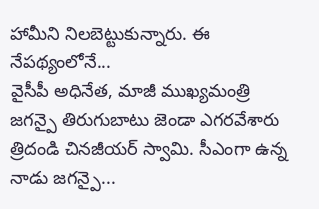హామీని నిలబెట్టుకున్నారు. ఈ నేపథ్యంలోనే...
వైసీపీ అధినేత, మాజీ ముఖ్యమంత్రి జగన్పై తిరుగుబాటు జెండా ఎగరవేశారు త్రిదండి చినజీయర్ స్వామి. సీఎంగా ఉన్న నాడు జగన్పై...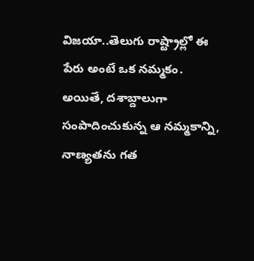విజయా..తెలుగు రాష్ట్రాల్లో ఈ పేరు అంటే ఒక నమ్మకం. అయితే, దశాబ్దాలుగా సంపాదించుకున్న ఆ నమ్మకాన్ని, నాణ్యతను గత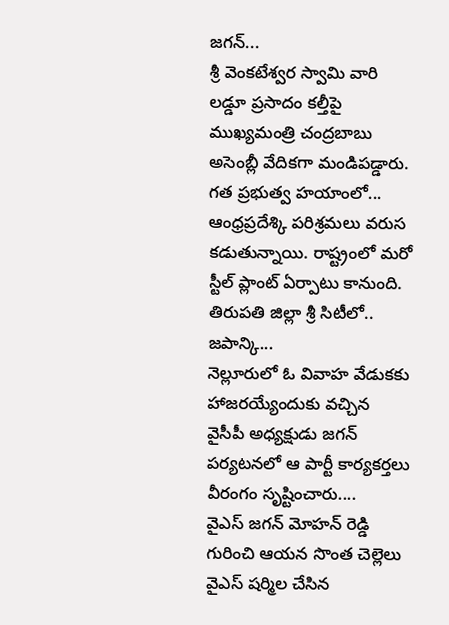జగన్...
శ్రీ వెంకటేశ్వర స్వామి వారి లడ్డూ ప్రసాదం కల్తీపై ముఖ్యమంత్రి చంద్రబాబు అసెంబ్లీ వేదికగా మండిపడ్డారు. గత ప్రభుత్వ హయాంలో...
ఆంధ్రప్రదేశ్కి పరిశ్రమలు వరుస కడుతున్నాయి. రాష్ట్రంలో మరో స్టీల్ ప్లాంట్ ఏర్పాటు కానుంది. తిరుపతి జిల్లా శ్రీ సిటీలో.. జపాన్కి...
నెల్లూరులో ఓ వివాహ వేడుకకు హాజరయ్యేందుకు వచ్చిన వైసీపీ అధ్యక్షుడు జగన్ పర్యటనలో ఆ పార్టీ కార్యకర్తలు వీరంగం సృష్టించారు....
వైఎస్ జగన్ మోహన్ రెడ్డి గురించి ఆయన సొంత చెల్లెలు వైఎస్ షర్మిల చేసిన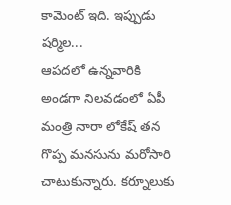కామెంట్ ఇది. ఇప్పుడు షర్మిల...
ఆపదలో ఉన్నవారికి అండగా నిలవడంలో ఏపీ మంత్రి నారా లోకేష్ తన గొప్ప మనసును మరోసారి చాటుకున్నారు. కర్నూలుకు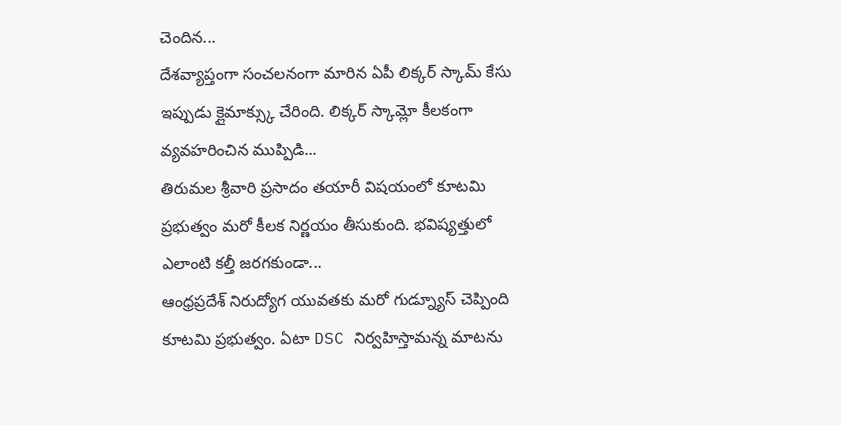చెందిన...
దేశవ్యాప్తంగా సంచలనంగా మారిన ఏపీ లిక్కర్ స్కామ్ కేసు ఇప్పుడు క్లైమాక్స్కు చేరింది. లిక్కర్ స్కామ్లో కీలకంగా వ్యవహరించిన ముప్పిడి...
తిరుమల శ్రీవారి ప్రసాదం తయారీ విషయంలో కూటమి ప్రభుత్వం మరో కీలక నిర్ణయం తీసుకుంది. భవిష్యత్తులో ఎలాంటి కల్తీ జరగకుండా...
ఆంధ్రప్రదేశ్ నిరుద్యోగ యువతకు మరో గుడ్న్యూస్ చెప్పింది కూటమి ప్రభుత్వం. ఏటా DSC నిర్వహిస్తామన్న మాటను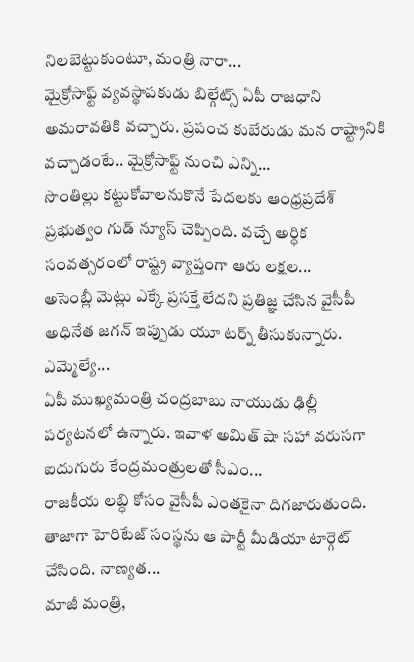నిలబెట్టుకుంటూ, మంత్రి నారా...
మైక్రోసాఫ్ట్ వ్యవస్థాపకుడు బిల్గేట్స్ ఏపీ రాజధాని అమరావతికి వచ్చారు. ప్రపంచ కుబేరుడు మన రాష్ట్రానికి వచ్చాడంటే.. మైక్రోసాఫ్ట్ నుంచి ఎన్ని...
సొంతిల్లు కట్టుకోవాలనుకొనే పేదలకు ఆంధ్రప్రదేశ్ ప్రభుత్వం గుడ్ న్యూస్ చెప్పింది. వచ్చే అర్ధిక సంవత్సరంలో రాష్ట్ర వ్యాప్తంగా ఆరు లక్షల...
అసెంబ్లీ మెట్లు ఎక్కే ప్రసక్తే లేదని ప్రతిజ్ఞ చేసిన వైసీపీ అధినేత జగన్ ఇప్పుడు యూ టర్న్ తీసుకున్నారు. ఎమ్మెల్యే...
ఏపీ ముఖ్యమంత్రి చంద్రబాబు నాయుడు ఢిల్లీ పర్యటనలో ఉన్నారు. ఇవాళ అమిత్ షా సహా వరుసగా ఐదుగురు కేంద్రమంత్రులతో సీఎం...
రాజకీయ లబ్ధి కోసం వైసీపీ ఎంతకైనా దిగజారుతుంది. తాజాగా హెరిటేజ్ సంస్థను ఆ పార్టీ మీడియా టార్గెట్ చేసింది. నాణ్యత...
మాజీ మంత్రి,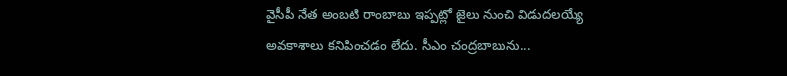వైసీపీ నేత అంబటి రాంబాబు ఇప్పట్లో జైలు నుంచి విడుదలయ్యే అవకాశాలు కనిపించడం లేదు. సీఎం చంద్రబాబును...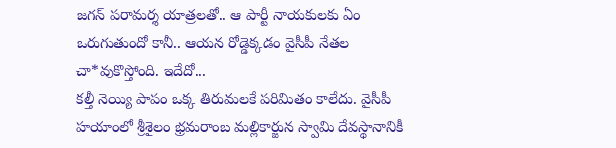జగన్ పరామర్శ యాత్రలతో.. ఆ పార్టీ నాయకులకు ఏం ఒరుగుతుందో కానీ.. ఆయన రోడ్డెక్కడం వైసీపీ నేతల చా*వుకొస్తోంది. ఇదేదో...
కల్తీ నెయ్యి పాపం ఒక్క తిరుమలకే పరిమితం కాలేదు. వైసీపీ హయాంలో శ్రీశైలం భ్రమరాంబ మల్లికార్జున స్వామి దేవస్థానానికీ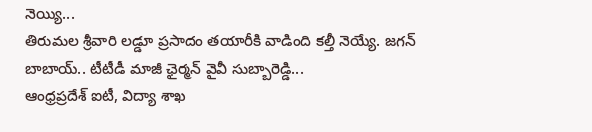నెయ్యి...
తిరుమల శ్రీవారి లడ్డూ ప్రసాదం తయారీకి వాడింది కల్తీ నెయ్యే. జగన్ బాబాయ్.. టీటీడీ మాజీ ఛైర్మన్ వైవీ సుబ్బారెడ్డి...
ఆంధ్రప్రదేశ్ ఐటీ, విద్యా శాఖ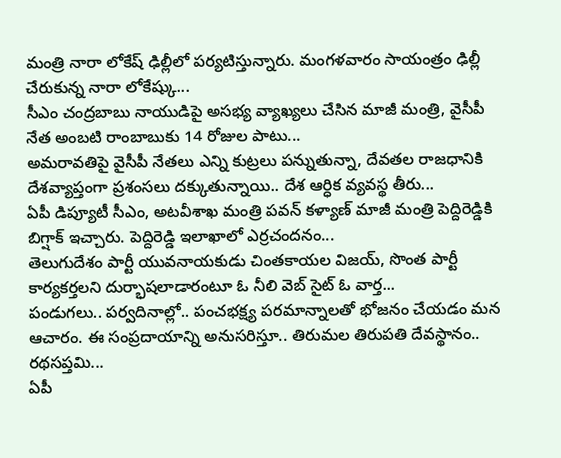మంత్రి నారా లోకేష్ ఢిల్లీలో పర్యటిస్తున్నారు. మంగళవారం సాయంత్రం ఢిల్లీ చేరుకున్న నారా లోకేష్కు...
సీఎం చంద్రబాబు నాయుడిపై అసభ్య వ్యాఖ్యలు చేసిన మాజీ మంత్రి, వైసీపీ నేత అంబటి రాంబాబుకు 14 రోజుల పాటు...
అమరావతిపై వైసీపీ నేతలు ఎన్ని కుట్రలు పన్నుతున్నా, దేవతల రాజధానికి దేశవ్యాప్తంగా ప్రశంసలు దక్కుతున్నాయి.. దేశ ఆర్ధిక వ్యవస్థ తీరు...
ఏపీ డిప్యూటీ సీఎం, అటవీశాఖ మంత్రి పవన్ కళ్యాణ్ మాజీ మంత్రి పెద్దిరెడ్డికి బిగ్షాక్ ఇచ్చారు. పెద్దిరెడ్డి ఇలాఖాలో ఎర్రచందనం...
తెలుగుదేశం పార్టీ యువనాయకుడు చింతకాయల విజయ్, సొంత పార్టీ కార్యకర్తలని దుర్భాషలాడారంటూ ఓ నీలి వెబ్ సైట్ ఓ వార్త...
పండుగలు.. పర్వదినాల్లో.. పంచభక్ష్య పరమాన్నాలతో భోజనం చేయడం మన ఆచారం. ఈ సంప్రదాయాన్ని అనుసరిస్తూ.. తిరుమల తిరుపతి దేవస్థానం.. రథసప్తమి...
ఏపీ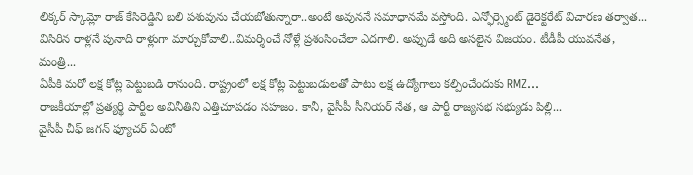లిక్కర్ స్కామ్లో రాజ్ కేసిరెడ్డిని బలి పశువును చేయబోతున్నారా..అంటే అవుననే సమాధానమే వస్తోంది. ఎన్ఫోర్స్మెంట్ డైరెక్టరేట్ విచారణ తర్వాత...
విసిరిన రాళ్లనే పునాది రాళ్లుగా మార్చుకోవాలి..విమర్శించే నోళ్లే ప్రశంసించేలా ఎదగాలి. అప్పుడే అది అసలైన విజయం. టీడీపీ యువనేత, మంత్రి...
ఏపీకి మరో లక్ష కోట్ల పెట్టుబడి రానుంది. రాష్ట్రంలో లక్ష కోట్ల పెట్టుబడులతో పాటు లక్ష ఉద్యోగాలు కల్పించేందుకు RMZ...
రాజకీయాల్లో ప్రత్యర్థి పార్టీల అవినీతిని ఎత్తిచూపడం సహజం. కానీ, వైసీపీ సీనియర్ నేత, ఆ పార్టీ రాజ్యసభ సభ్యుడు పిల్లి...
వైసీపీ చీఫ్ జగన్ ఫ్యూచర్ ఏంటో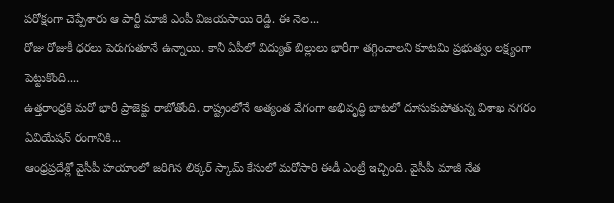పరోక్షంగా చెప్పేశారు ఆ పార్టీ మాజీ ఎంపీ విజయసాయి రెడ్డి. ఈ నెల...
రోజు రోజుకీ ధరలు పెరుగుతూనే ఉన్నాయి. కానీ ఏపీలో విద్యుత్ బిల్లులు భారీగా తగ్గించాలని కూటమి ప్రభుత్వం లక్ష్యంగా పెట్టుకొంది....
ఉత్తరాంధ్రకి మరో భారీ ప్రాజెక్టు రాబోతోంది. రాష్ట్రంలోనే అత్యంత వేగంగా అభివృద్ధి బాటలో దూసుకుపోతున్న విశాఖ నగరం ఏవియేషన్ రంగానికి...
ఆంధ్రప్రదేశ్లో వైసీపీ హయాంలో జరిగిన లిక్కర్ స్కామ్ కేసులో మరోసారి ఈడీ ఎంట్రీ ఇచ్చింది. వైసీపీ మాజీ నేత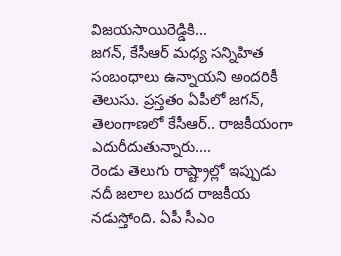విజయసాయిరెడ్డికి...
జగన్, కేసీఆర్ మధ్య సన్నిహిత సంబంధాలు ఉన్నాయని అందరికీ తెలుసు. ప్రస్తతం ఏపీలో జగన్, తెలంగాణలో కేసీఆర్.. రాజకీయంగా ఎదురీదుతున్నారు....
రెండు తెలుగు రాష్ట్రాల్లో ఇప్పుడు నదీ జలాల బురద రాజకీయ నడుస్తోంది. ఏపీ సీఎం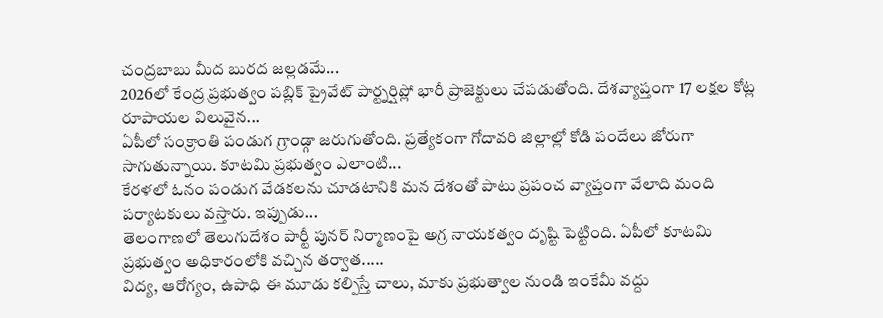చంద్రబాబు మీద బురద జల్లడమే...
2026లో కేంద్ర ప్రభుత్వం పబ్లిక్ ప్రైవేట్ పార్ట్నర్షిప్లో భారీ ప్రాజెక్టులు చేపడుతోంది. దేశవ్యాప్తంగా 17 లక్షల కోట్ల రూపాయల విలువైన...
ఏపీలో సంక్రాంతి పండుగ గ్రాండ్గా జరుగుతోంది. ప్రత్యేకంగా గోదావరి జిల్లాల్లో కోడి పందేలు జోరుగా సాగుతున్నాయి. కూటమి ప్రభుత్వం ఎలాంటి...
కేరళలో ఓనం పండుగ వేడకలను చూడటానికి మన దేశంతో పాటు ప్రపంచ వ్యాప్తంగా వేలాది మంది పర్యాటకులు వస్తారు. ఇప్పుడు...
తెలంగాణలో తెలుగుదేశం పార్టీ పునర్ నిర్మాణంపై అగ్ర నాయకత్వం దృష్టి పెట్టింది. ఏపీలో కూటమి ప్రభుత్వం అధికారంలోకి వచ్చిన తర్వాత.....
విద్య, ఆరోగ్యం, ఉపాధి ఈ మూడు కల్పిస్తే చాలు, మాకు ప్రభుత్వాల నుండి ఇంకేమీ వద్దు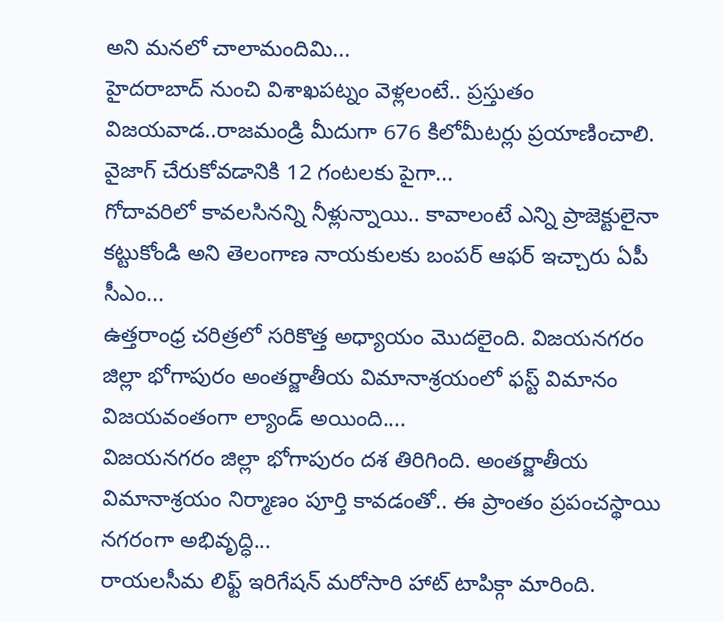అని మనలో చాలామందిమి...
హైదరాబాద్ నుంచి విశాఖపట్నం వెళ్లలంటే.. ప్రస్తుతం విజయవాడ..రాజమండ్రి మీదుగా 676 కిలోమీటర్లు ప్రయాణించాలి. వైజాగ్ చేరుకోవడానికి 12 గంటలకు పైగా...
గోదావరిలో కావలసినన్ని నీళ్లున్నాయి.. కావాలంటే ఎన్ని ప్రాజెక్టులైనా కట్టుకోండి అని తెలంగాణ నాయకులకు బంపర్ ఆఫర్ ఇచ్చారు ఏపీ సీఎం...
ఉత్తరాంధ్ర చరిత్రలో సరికొత్త అధ్యాయం మొదలైంది. విజయనగరం జిల్లా భోగాపురం అంతర్జాతీయ విమానాశ్రయంలో ఫస్ట్ విమానం విజయవంతంగా ల్యాండ్ అయింది....
విజయనగరం జిల్లా భోగాపురం దశ తిరిగింది. అంతర్జాతీయ విమానాశ్రయం నిర్మాణం పూర్తి కావడంతో.. ఈ ప్రాంతం ప్రపంచస్థాయి నగరంగా అభివృద్ధి...
రాయలసీమ లిఫ్ట్ ఇరిగేషన్ మరోసారి హాట్ టాపిక్గా మారింది.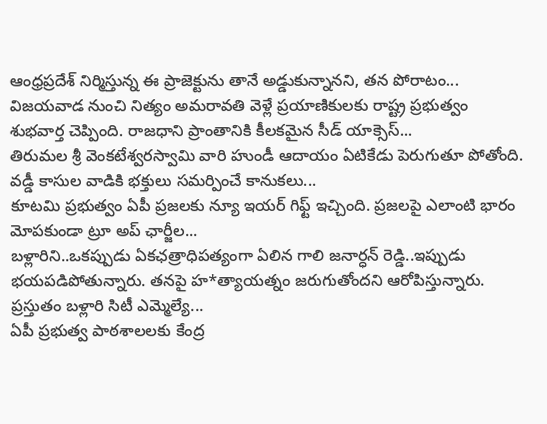ఆంధ్రప్రదేశ్ నిర్మిస్తున్న ఈ ప్రాజెక్టును తానే అడ్డుకున్నానని, తన పోరాటం...
విజయవాడ నుంచి నిత్యం అమరావతి వెళ్లే ప్రయాణికులకు రాష్ట్ర ప్రభుత్వం శుభవార్త చెప్పింది. రాజధాని ప్రాంతానికి కీలకమైన సీడ్ యాక్సెస్...
తిరుమల శ్రీ వెంకటేశ్వరస్వామి వారి హుండీ ఆదాయం ఏటికేడు పెరుగుతూ పోతోంది. వడ్డీ కాసుల వాడికి భక్తులు సమర్పించే కానుకలు...
కూటమి ప్రభుత్వం ఏపీ ప్రజలకు న్యూ ఇయర్ గిఫ్ట్ ఇచ్చింది. ప్రజలపై ఎలాంటి భారం మోపకుండా ట్రూ అప్ ఛార్జీల...
బళ్లారిని..ఒకప్పుడు ఏకఛత్రాధిపత్యంగా ఏలిన గాలి జనార్ధన్ రెడ్డి..ఇప్పుడు భయపడిపోతున్నారు. తనపై హ*త్యాయత్నం జరుగుతోందని ఆరోపిస్తున్నారు. ప్రస్తుతం బళ్లారి సిటీ ఎమ్మెల్యే...
ఏపీ ప్రభుత్వ పాఠశాలలకు కేంద్ర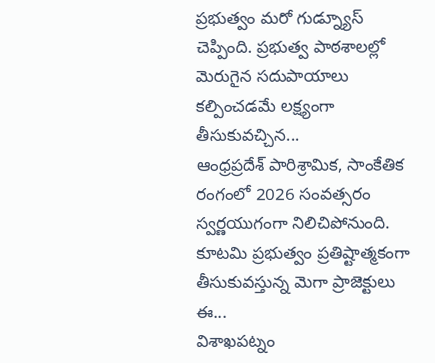ప్రభుత్వం మరో గుడ్న్యూస్ చెప్పింది. ప్రభుత్వ పాఠశాలల్లో మెరుగైన సదుపాయాలు కల్పించడమే లక్ష్యంగా తీసుకువచ్చిన...
ఆంధ్రప్రదేశ్ పారిశ్రామిక, సాంకేతిక రంగంలో 2026 సంవత్సరం స్వర్ణయుగంగా నిలిచిపోనుంది. కూటమి ప్రభుత్వం ప్రతిష్టాత్మకంగా తీసుకువస్తున్న మెగా ప్రాజెక్టులు ఈ...
విశాఖపట్నం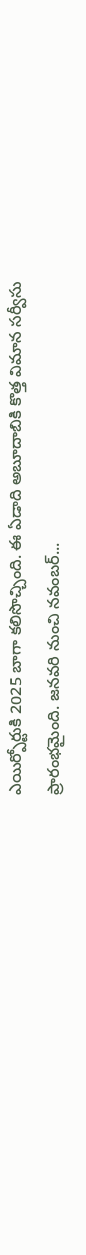ఎయిర్పోర్టుకి 2025 బాగా కలిసొచ్చింది. ఈ ఏడాది అబూదాబికి కొత్త విమాన సర్వీసు ప్రారంభమైంది. జనవరి నుంచి నవంబర్...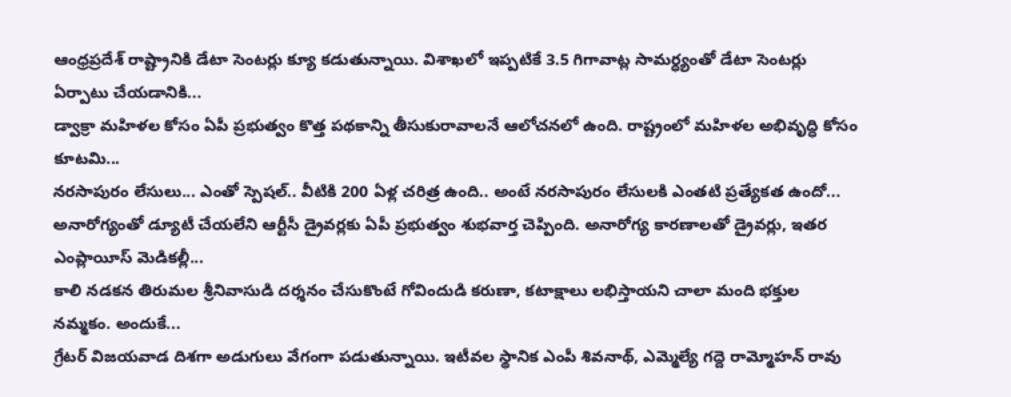ఆంధ్రప్రదేశ్ రాష్ట్రానికి డేటా సెంటర్లు క్యూ కడుతున్నాయి. విశాఖలో ఇప్పటికే 3.5 గిగావాట్ల సామర్ధ్యంతో డేటా సెంటర్లు ఏర్పాటు చేయడానికి...
డ్వాక్రా మహిళల కోసం ఏపీ ప్రభుత్వం కొత్త పథకాన్ని తీసుకురావాలనే ఆలోచనలో ఉంది. రాష్ట్రంలో మహిళల అభివృద్ధి కోసం కూటమి...
నరసాపురం లేసులు... ఎంతో స్పెషల్.. వీటికి 200 ఏళ్ల చరిత్ర ఉంది.. అంటే నరసాపురం లేసులకి ఎంతటి ప్రత్యేకత ఉందో...
అనారోగ్యంతో డ్యూటీ చేయలేని ఆర్టీసీ డ్రైవర్లకు ఏపీ ప్రభుత్వం శుభవార్త చెప్పింది. అనారోగ్య కారణాలతో డ్రైవర్లు, ఇతర ఎంప్లాయీస్ మెడికల్లీ...
కాలి నడకన తిరుమల శ్రీనివాసుడి దర్శనం చేసుకొంటే గోవిందుడి కరుణా, కటాక్షాలు లభిస్తాయని చాలా మంది భక్తుల నమ్మకం. అందుకే...
గ్రేటర్ విజయవాడ దిశగా అడుగులు వేగంగా పడుతున్నాయి. ఇటీవల స్థానిక ఎంపీ శివనాథ్, ఎమ్మెల్యే గద్దె రామ్మోహన్ రావు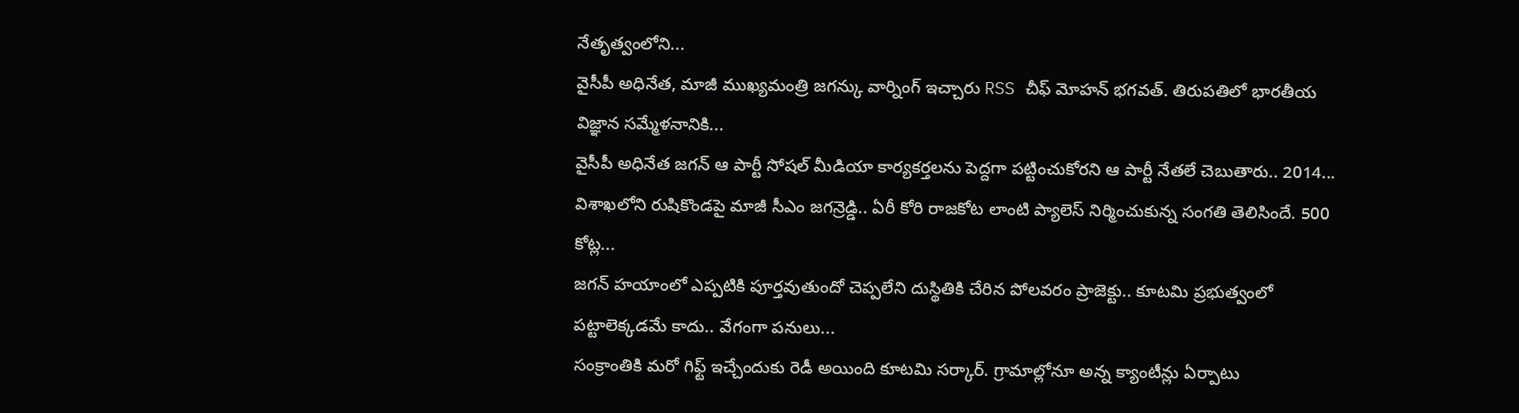నేతృత్వంలోని...
వైసీపీ అధినేత, మాజీ ముఖ్యమంత్రి జగన్కు వార్నింగ్ ఇచ్చారు RSS చీఫ్ మోహన్ భగవత్. తిరుపతిలో భారతీయ విజ్ఞాన సమ్మేళనానికి...
వైసీపీ అధినేత జగన్ ఆ పార్టీ సోషల్ మీడియా కార్యకర్తలను పెద్దగా పట్టించుకోరని ఆ పార్టీ నేతలే చెబుతారు.. 2014...
విశాఖలోని రుషికొండపై మాజీ సీఎం జగన్రెడ్డి.. ఏరీ కోరి రాజకోట లాంటి ప్యాలెస్ నిర్మించుకున్న సంగతి తెలిసిందే. 500 కోట్ల...
జగన్ హయాంలో ఎప్పటికి పూర్తవుతుందో చెప్పలేని దుస్థితికి చేరిన పోలవరం ప్రాజెక్టు.. కూటమి ప్రభుత్వంలో పట్టాలెక్కడమే కాదు.. వేగంగా పనులు...
సంక్రాంతికి మరో గిఫ్ట్ ఇచ్చేందుకు రెడీ అయింది కూటమి సర్కార్. గ్రామాల్లోనూ అన్న క్యాంటీన్లు ఏర్పాటు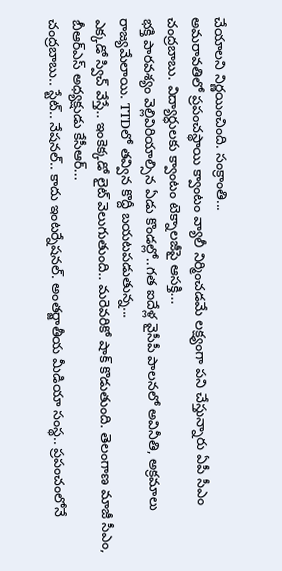చేయాలని నిర్ణయించింది. సంక్రాంతి...
అమరావతిలో ప్రపంచస్థాయి క్వాంటం వ్యాలీ నిర్మించడమే లక్ష్యంగా పని చేస్తున్నారు ఏపీ సీఎం చంద్రబాబు. విద్యార్ధులకు క్వాంటం టెక్నాలజీపై ఆసక్తి...
భక్తి పారవశ్యం వెల్లివిరియాల్సిన ఏడు కొండల్లో..గత ఐదేళ్ల వైసీపీ పాలనలో అవినీతి, అక్రమాలు రాజ్యమేలాయి. TTDలో తవ్విన కొద్దీ బయటపడుతున్న...
ఎక్కడో స్విచ్ వేస్తే.. ఇంకెక్కడో లైట్ వెలుగుతుంది.. మరెవరికో షాక్ కొడుతుంది. తెలంగాణ మాజీ సీఎం, బీఆర్ఎస్ అధ్యక్షుడు కేసీఆర్...
చంద్రబాబు.. స్టేట్.. నేషనల్.. కాదు ఇంటర్నేషనల్. అంతర్జాతీయ మీడియా సంస్థ.. ప్రపంచంలోనే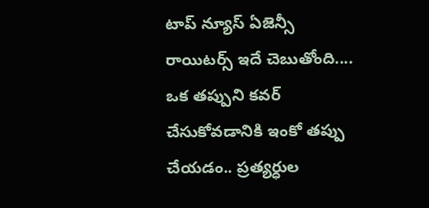టాప్ న్యూస్ ఏజెన్సీ రాయిటర్స్ ఇదే చెబుతోంది....
ఒక తప్పుని కవర్ చేసుకోవడానికి ఇంకో తప్పు చేయడం.. ప్రత్యర్ధుల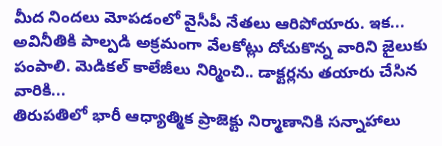మీద నిందలు మోపడంలో వైసీపీ నేతలు ఆరిపోయారు. ఇక...
అవినీతికి పాల్పడి అక్రమంగా వేలకోట్లు దోచుకొన్న వారిని జైలుకు పంపాలి. మెడికల్ కాలేజీలు నిర్మించి.. డాక్టర్లను తయారు చేసిన వారికి...
తిరుపతిలో భారీ ఆధ్యాత్మిక ప్రాజెక్టు నిర్మాణానికి సన్నాహాలు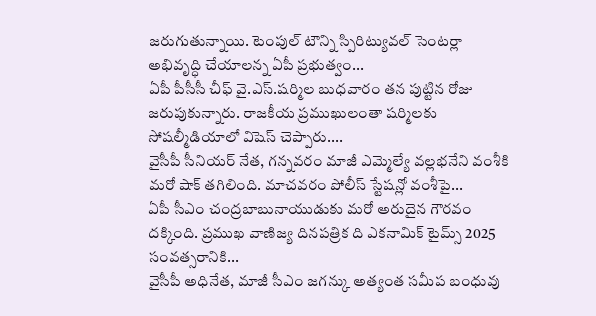జరుగుతున్నాయి. టెంపుల్ టౌన్ని స్పిరిట్యువల్ సెంటర్లా అభివృద్ధి చేయాలన్న ఏపీ ప్రభుత్వం...
ఏపీ పీసీసీ చీఫ్ వై.ఎస్.షర్మిల బుధవారం తన పుట్టిన రోజు జరుపుకున్నారు. రాజకీయ ప్రముఖులంతా షర్మిలకు సోషల్మీడియాలో విషెస్ చెప్పారు....
వైసీపీ సీనియర్ నేత, గన్నవరం మాజీ ఎమ్మెల్యే వల్లభనేని వంశీకి మరో షాక్ తగిలింది. మాచవరం పోలీస్ స్టేషన్లో వంశీపై...
ఏపీ సీఎం చంద్రబాబునాయుడుకు మరో అరుదైన గౌరవం దక్కింది. ప్రముఖ వాణిజ్య దినపత్రిక ది ఎకనామిక్ టైమ్స్ 2025 సంవత్సరానికి...
వైసీపీ అధినేత, మాజీ సీఎం జగన్కు అత్యంత సమీప బంధువు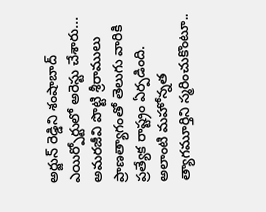అర్జున్ రెడ్డిని శంషాబాద్ ఎయిర్పోర్టులో అరెస్టు చేశారు...
అమరజీవి పొట్టి శ్రీరాములు ప్రాణత్యాగంతో తెలుగు వారికి ప్రత్యేక రాష్ట్రం ఏర్పడింది. అలాంటి మహోన్నత త్యాగమూర్తిని స్మరించుకొంటూ..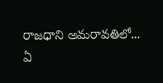రాజధాని అమరావతిలో...
ఏ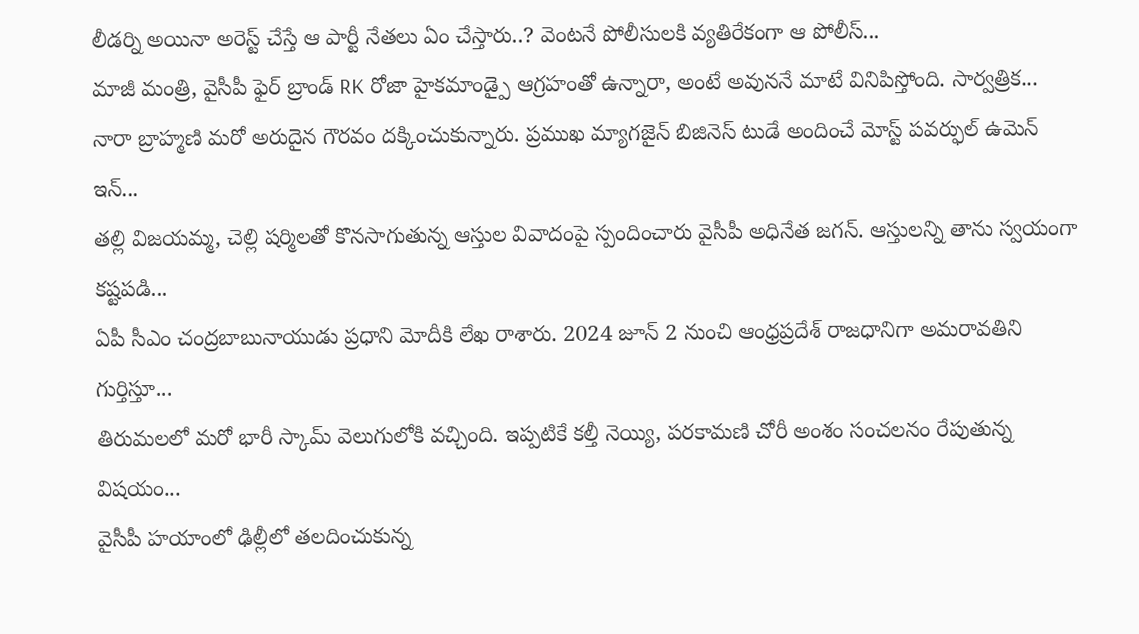లీడర్ని అయినా అరెస్ట్ చేస్తే ఆ పార్టీ నేతలు ఏం చేస్తారు..? వెంటనే పోలీసులకి వ్యతిరేకంగా ఆ పోలీస్...
మాజీ మంత్రి, వైసీపీ ఫైర్ బ్రాండ్ RK రోజా హైకమాండ్పై ఆగ్రహంతో ఉన్నారా, అంటే అవుననే మాటే వినిపిస్తోంది. సార్వత్రిక...
నారా బ్రాహ్మణి మరో అరుదైన గౌరవం దక్కించుకున్నారు. ప్రముఖ మ్యాగజైన్ బిజినెస్ టుడే అందించే మోస్ట్ పవర్ఫుల్ ఉమెన్ ఇన్...
తల్లి విజయమ్మ, చెల్లి షర్మిలతో కొనసాగుతున్న ఆస్తుల వివాదంపై స్పందించారు వైసీపీ అధినేత జగన్. ఆస్తులన్ని తాను స్వయంగా కష్టపడి...
ఏపీ సీఎం చంద్రబాబునాయుడు ప్రధాని మోదీకి లేఖ రాశారు. 2024 జూన్ 2 నుంచి ఆంధ్రప్రదేశ్ రాజధానిగా అమరావతిని గుర్తిస్తూ...
తిరుమలలో మరో భారీ స్కామ్ వెలుగులోకి వచ్చింది. ఇప్పటికే కల్తీ నెయ్యి, పరకామణి చోరీ అంశం సంచలనం రేపుతున్న విషయం...
వైసీపీ హయాంలో ఢిల్లీలో తలదించుకున్న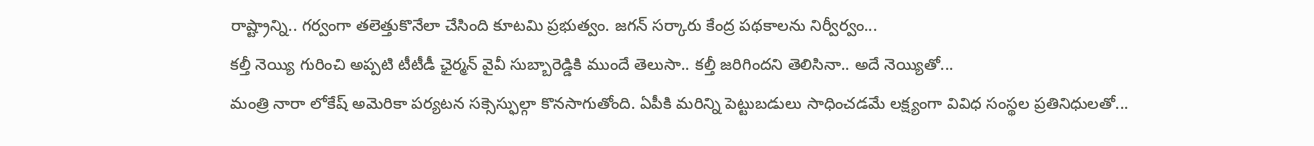రాష్ట్రాన్ని.. గర్వంగా తలెత్తుకొనేలా చేసింది కూటమి ప్రభుత్వం. జగన్ సర్కారు కేంద్ర పథకాలను నిర్వీర్వం...
కల్తీ నెయ్యి గురించి అప్పటి టీటీడీ ఛైర్మన్ వైవీ సుబ్బారెడ్డికి ముందే తెలుసా.. కల్తీ జరిగిందని తెలిసినా.. అదే నెయ్యితో...
మంత్రి నారా లోకేష్ అమెరికా పర్యటన సక్సెస్ఫుల్గా కొనసాగుతోంది. ఏపీకి మరిన్ని పెట్టుబడులు సాధించడమే లక్ష్యంగా వివిధ సంస్థల ప్రతినిధులతో...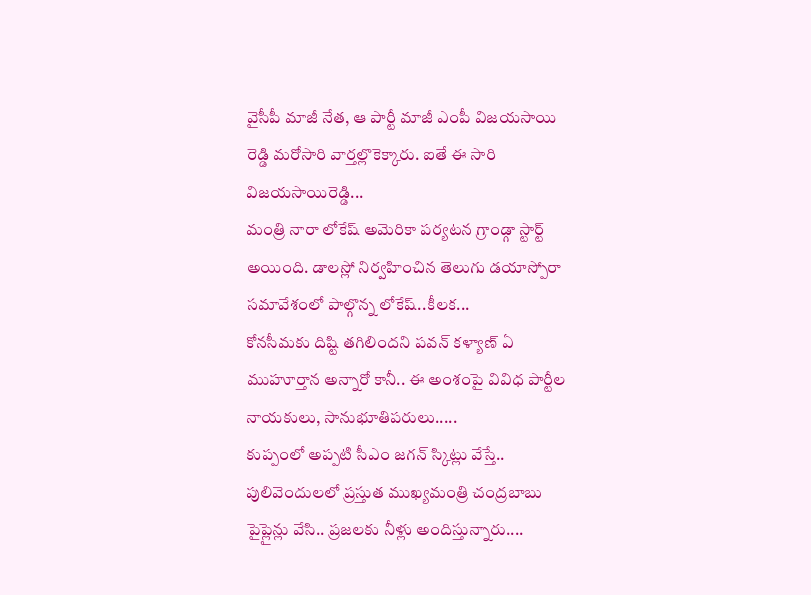వైసీపీ మాజీ నేత, ఆ పార్టీ మాజీ ఎంపీ విజయసాయి రెడ్డి మరోసారి వార్తల్లొకెక్కారు. ఐతే ఈ సారి విజయసాయిరెడ్డి...
మంత్రి నారా లోకేష్ అమెరికా పర్యటన గ్రాండ్గా స్టార్ట్ అయింది. డాలస్లో నిర్వహించిన తెలుగు డయాస్పోరా సమావేశంలో పాల్గొన్న లోకేష్..కీలక...
కోనసీమకు దిష్టి తగిలిందని పవన్ కళ్యాణ్ ఏ ముహూర్తాన అన్నారో కానీ.. ఈ అంశంపై వివిధ పార్టీల నాయకులు, సానుభూతిపరులు.....
కుప్పంలో అప్పటి సీఎం జగన్ స్కిట్లు వేస్తే.. పులివెందులలో ప్రస్తుత ముఖ్యమంత్రి చంద్రబాబు పైప్లైన్లు వేసి.. ప్రజలకు నీళ్లు అందిస్తున్నారు....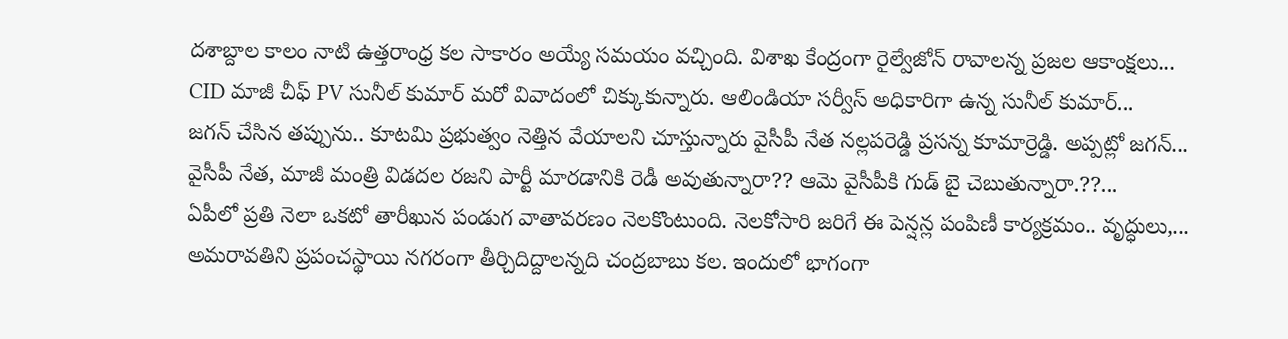దశాబ్దాల కాలం నాటి ఉత్తరాంధ్ర కల సాకారం అయ్యే సమయం వచ్చింది. విశాఖ కేంద్రంగా రైల్వేజోన్ రావాలన్న ప్రజల ఆకాంక్షలు...
CID మాజీ చీఫ్ PV సునీల్ కుమార్ మరో వివాదంలో చిక్కుకున్నారు. ఆలిండియా సర్వీస్ అధికారిగా ఉన్న సునీల్ కుమార్...
జగన్ చేసిన తప్పును.. కూటమి ప్రభుత్వం నెత్తిన వేయాలని చూస్తున్నారు వైసీపీ నేత నల్లపరెడ్డి ప్రసన్న కూమార్రెడ్డి. అప్పట్లో జగన్...
వైసీపీ నేత, మాజీ మంత్రి విడదల రజని పార్టీ మారడానికి రెడీ అవుతున్నారా?? ఆమె వైసీపీకి గుడ్ బై చెబుతున్నారా.??...
ఏపీలో ప్రతి నెలా ఒకటో తారీఖున పండుగ వాతావరణం నెలకొంటుంది. నెలకోసారి జరిగే ఈ పెన్షన్ల పంపిణీ కార్యక్రమం.. వృద్ధులు,...
అమరావతిని ప్రపంచస్థాయి నగరంగా తీర్చిదిద్దాలన్నది చంద్రబాబు కల. ఇందులో భాగంగా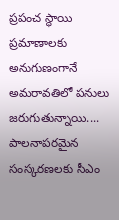ప్రపంచ స్థాయి ప్రమాణాలకు అనుగుణంగానే అమరావతిలో పనులు జరుగుతున్నాయి....
పాలనాపరమైన సంస్కరణలకు సీఎం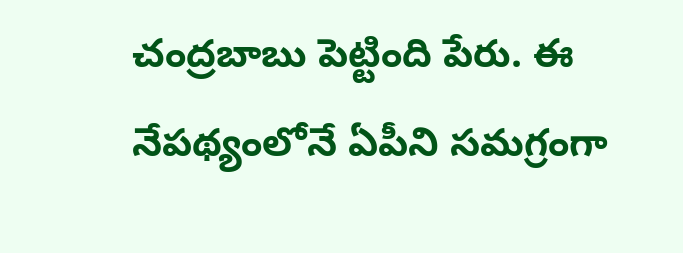చంద్రబాబు పెట్టింది పేరు. ఈ నేపథ్యంలోనే ఏపీని సమగ్రంగా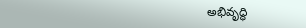అభివృద్ధి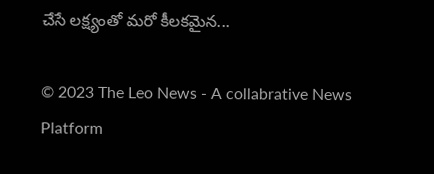చేసే లక్ష్యంతో మరో కీలకమైన...

© 2023 The Leo News - A collabrative News Platform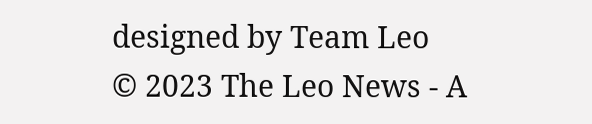designed by Team Leo
© 2023 The Leo News - A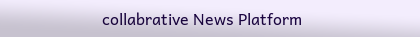collabrative News Platform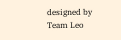designed by Team Leo